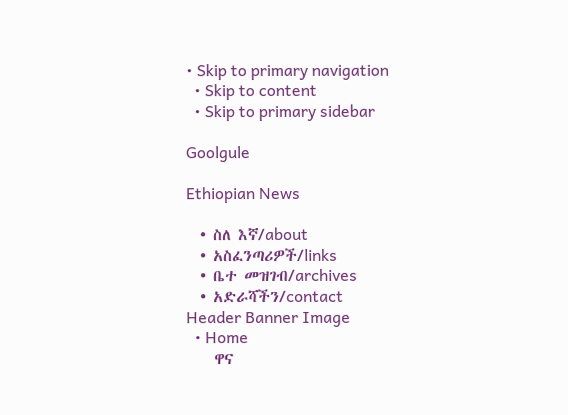• Skip to primary navigation
  • Skip to content
  • Skip to primary sidebar

Goolgule

Ethiopian News

  • ስለ እኛ/about
  • አስፈንጣሪዎች/links
  • ቤተ መዝገብ/archives
  • አድራሻችን/contact
Header Banner Image
  • Home
    ዋና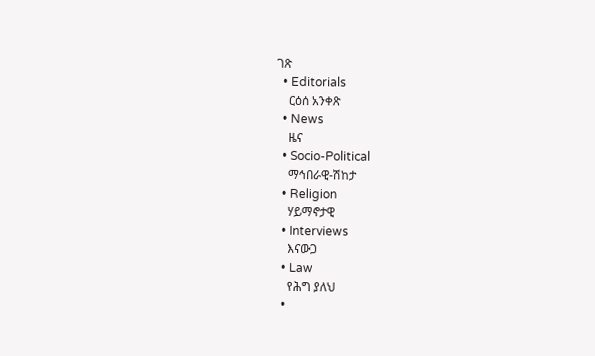ገጽ
  • Editorials
    ርዕሰ አንቀጽ
  • News
    ዜና
  • Socio-Political
    ማኅበራዊ-ሽከታ
  • Religion
    ሃይማኖታዊ
  • Interviews
    እናውጋ
  • Law
    የሕግ ያለህ
  •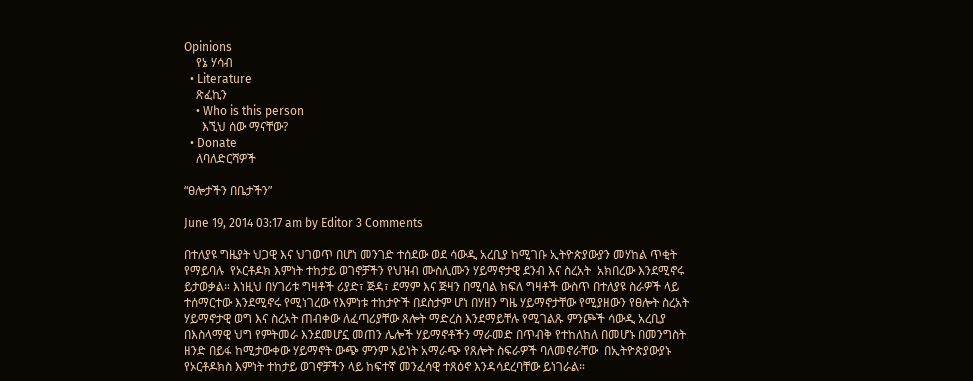Opinions
    የኔ ሃሳብ
  • Literature
    ጽፈኪን
    • Who is this person
      እኚህ ሰው ማናቸው?
  • Donate
    ለባለድርሻዎች

“ፀሎታችን በቤታችን”

June 19, 2014 03:17 am by Editor 3 Comments

በተለያዩ ግዜያት ህጋዊ እና ህገወጥ በሆነ መንገድ ተሰደው ወደ ሳውዲ አረቢያ ከሚገቡ ኢትዮጵያውያን መሃከል ጥቂት የማይባሉ  የኦርቶዶክ እምነት ተከታይ ወገኖቻችን የህዝብ ሙስሊሙን ሃይማኖታዊ ደንብ እና ስረአት  አክበረው እንደሚኖሩ ይታወቃል። እነዚህ በሃገሪቱ ግዛቶች ሪያድ፣ ጅዳ፣ ደማም እና ጅዛን በሚባል ክፍለ ግዛቶች ውስጥ በተለያዩ ስራዎች ላይ ተሰማርተው እንደሚኖሩ የሚነገረው የእምነቱ ተከታዮች በደስታም ሆነ በሃዘን ግዜ ሃይማኖታቸው የሚያዘውን የፀሎት ስረአት ሃይማኖታዊ ወግ እና ስረአት ጠብቀው ለፈጣሪያቸው ጸሎት ማድረስ እንደማይቸሉ የሚገልጹ ምንጮች ሳውዲ አረቢያ በእስላማዊ ህግ የምትመራ እንደመሆኗ መጠን ሌሎች ሃይማኖቶችን ማራመድ በጥብቅ የተከለከለ በመሆኑ በመንግስት ዘንድ በይፋ ከሚታውቀው ሃይማኖት ውጭ ምንም አይነት አማራጭ የጸሎት ስፍራዎች ባለመኖራቸው  በኢትዮጵያውያኑ የኦርቶዶክስ እምነት ተከታይ ወገኖቻችን ላይ ከፍተኛ መንፈሳዊ ተጸዕኖ እንዳሳደረባቸው ይነገራል።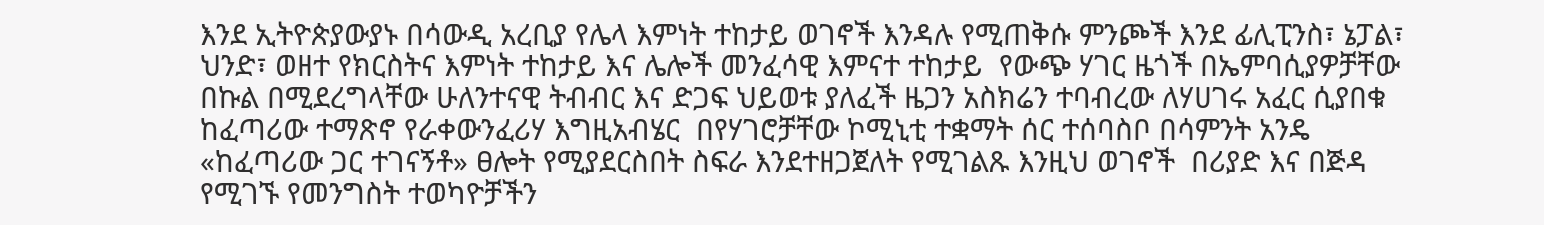እንደ ኢትዮጵያውያኑ በሳውዲ አረቢያ የሌላ እምነት ተከታይ ወገኖች እንዳሉ የሚጠቅሱ ምንጮች እንደ ፊሊፒንስ፣ ኔፓል፣ ህንድ፣ ወዘተ የክርስትና እምነት ተከታይ እና ሌሎች መንፈሳዊ እምናተ ተከታይ  የውጭ ሃገር ዜጎች በኤምባሲያዎቻቸው በኩል በሚደረግላቸው ሁለንተናዊ ትብብር እና ድጋፍ ህይወቱ ያለፈች ዜጋን አስክሬን ተባብረው ለሃሀገሩ አፈር ሲያበቁ ከፈጣሪው ተማጽኖ የራቀውንፈሪሃ እግዚአብሄር  በየሃገሮቻቸው ኮሚኒቲ ተቋማት ሰር ተሰባስቦ በሳምንት አንዴ «ከፈጣሪው ጋር ተገናኝቶ» ፀሎት የሚያደርስበት ስፍራ እንደተዘጋጀለት የሚገልጹ እንዚህ ወገኖች  በሪያድ እና በጅዳ የሚገኙ የመንግስት ተወካዮቻችን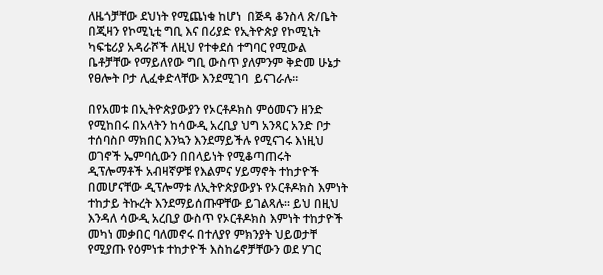ለዜጎቻቸው ደህነት የሚጨነቁ ከሆነ  በጅዳ ቆንስላ ጽ/ቤት በጂዛን የኮሚኒቲ ግቢ እና በሪያድ የኢትዮጵያ የኮሚኒት ካፍቴሪያ አዳራሾች ለዚህ የተቀደሰ ተግባር የሚውል ቤቶቻቸው የማይለየው ግቢ ውስጥ ያለምንም ቅድመ ሁኔታ የፀሎት ቦታ ሊፈቀድላቸው እንደሚገባ  ይናገራሉ።

በየአመቱ በኢትዮጵያውያን የኦርቶዶክስ ምዕመናን ዘንድ የሚከበሩ በአላትን ከሳውዲ አረቢያ ህግ አንጻር አንድ ቦታ ተሰባስቦ ማክበር እንኳን እንደማይችሉ የሚናገሩ እነዚህ ወገኖች ኤምባሲውን በበላይነት የሚቆጣጠሩት ዲፕሎማቶች አብዛኛዎቹ የእልምና ሃይማኖት ተከታዮች በመሆናቸው ዲፕሎማቱ ለኢትዮጵያውያኑ የኦርቶዶክስ እምነት ተከታይ ትኩረት እንደማይሰጡዋቸው ይገልጻሉ። ይህ በዚህ እንዳለ ሳውዲ አረቢያ ውስጥ የኦርቶዶክስ እምነት ተከታዮች መካነ መቃበር ባለመኖሩ በተለያየ ምክንያት ህይወታቸ የሚያጡ የዕምነቱ ተከታዮች እስከሬኖቻቸውን ወደ ሃገር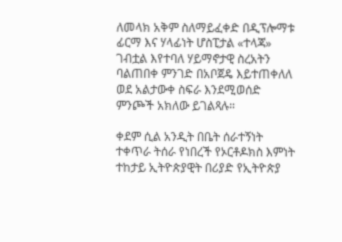ለመላክ አቅም ስለማይፈቀድ በዲፕሎማቱ ፊርማ እና ሃላፊነት ሆስፒታል «ተላጃ» ገብቷል እየተባለ ሃይማኖታዊ ስረአትን ባልጠበቀ ምንገድ በአቦጀዴ እይተጠቀለለ ወደ አልታውቀ ስፍራ እንደሚወሰድ ምንጮች አክለው ይገልጻሉ።

ቀደም ሲል አንዲት በቤት ሰራተኝነት ተቀጥራ ትሰራ የነበረች የኦርቶዶክስ እምነት ተከታይ ኢትዮጵያዊት በሪያድ የኢትዮጵያ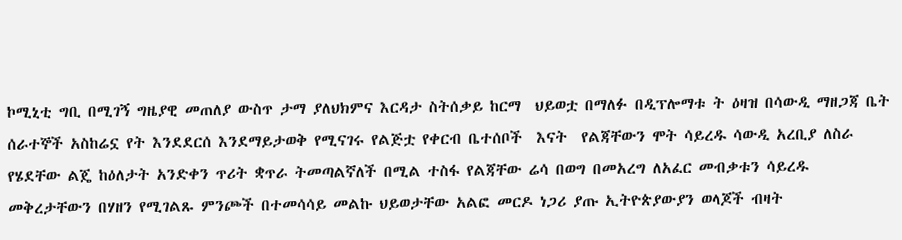ኮሚኒቲ ግቢ በሚገኝ ግዜያዊ መጠለያ ውስጥ ታማ ያለህክምና እርዳታ ስትሰቃይ ከርማ  ህይወቷ በማለፉ በዲፕሎማቱ ት ዕዛዝ በሳውዲ ማዘጋጃ ቤት ሰራተኞች አስከሬኗ የት እንደደርሰ እንደማይታወቅ የሚናገሩ የልጅቷ የቀርብ ቤተሰቦች  እናት  የልጃቸውን ሞት ሳይረዱ ሳውዲ አረቢያ ለስራ የሄደቸው ልጄ ከዕለታት አንድቀን ጥሪት ቋጥራ ትመጣልኛለች በሚል ተስፋ የልጃቸው ሬሳ በወግ በመአረግ ለአፈር መብቃቱን ሳይረዱ መቅረታቸውን በሃዘን የሚገልጹ ምንጮች በተመሳሳይ መልኩ ህይወታቸው አልፎ መርዶ ነጋሪ ያጡ ኢትዮጵያውያን ወላጆች ብዛት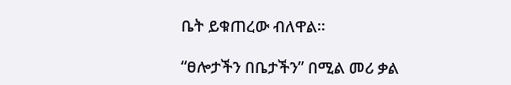ቤት ይቁጠረው ብለዋል።

“ፀሎታችን በቤታችን” በሚል መሪ ቃል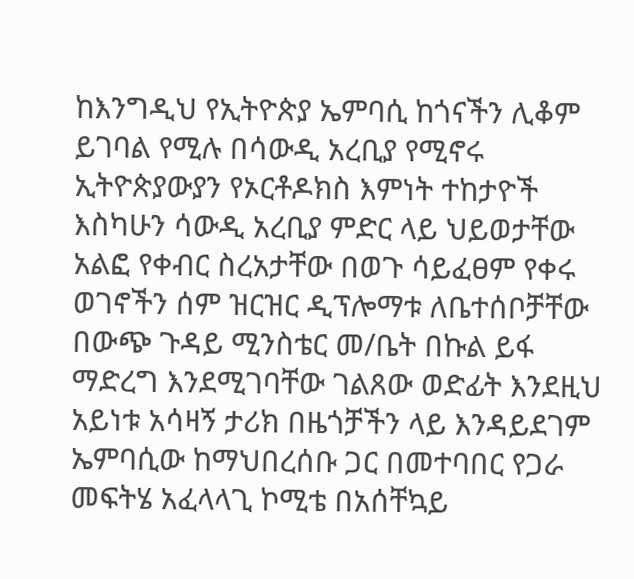ከእንግዲህ የኢትዮጵያ ኤምባሲ ከጎናችን ሊቆም ይገባል የሚሉ በሳውዲ አረቢያ የሚኖሩ ኢትዮጵያውያን የኦርቶዶክስ እምነት ተከታዮች እስካሁን ሳውዲ አረቢያ ምድር ላይ ህይወታቸው አልፎ የቀብር ስረአታቸው በወጉ ሳይፈፀም የቀሩ ወገኖችን ሰም ዝርዝር ዲፕሎማቱ ለቤተሰቦቻቸው በውጭ ጉዳይ ሚንስቴር መ/ቤት በኩል ይፋ ማድረግ እንደሚገባቸው ገልጸው ወድፊት እንደዚህ አይነቱ አሳዛኝ ታሪክ በዜጎቻችን ላይ እንዳይደገም ኤምባሲው ከማህበረሰቡ ጋር በመተባበር የጋራ መፍትሄ አፈላላጊ ኮሚቴ በአሰቸኳይ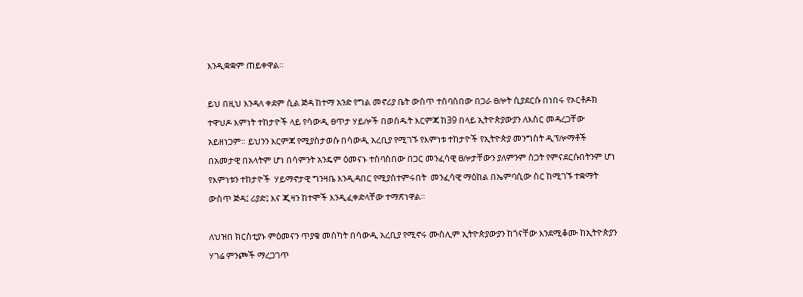እንዲቋቋም ጠይቀዋል።

ይህ በዚህ እንዳለ ቀደም ሲል ጅዳ ከተማ አንድ የግል መኖሪያ ቤት ውስጥ ተሰባስበው በጋራ ፀሎት ሲያደርሱ በነበሩ የኦርቶዶክ ተዋህዶ እምነት ተከታዮች ላይ የሳውዲ ፀጥታ ሃይሎች በወሰዱት እርምጃ ከ39 በላይ ኢትዮጵያውያን ለእስር መዳረጋቸው አይዘነጋም። ይህንን እርምጃ የሚያስታወሱ በሳውዲ አረቢያ የሚገኙ የእምነቱ ተከታዮች የኢትዮጵያ መንግስት ዲፕሎማቶች በአመታዊ በአላትም ሆነ በሳምንት አንዴም ዕመናኑ ተስባስበው በጋር መንፈሳዊ ፀሎታቸውን ያለምንም ስጋት የምናደርሱበትንም ሆነ የእምነቱን ተከታዮች  ሃይማኖታዊ ግንዛቤ እንዲዳበር የሚያስተምሩበት  መንፈሳዊ ማዕከል በኤምባሲው ስር ከሚገኙ ተቋማት ውስጥ ጅዳ፤ ሪያድ፤ እና ጂዛን ከተሞች እንዲፈቀድላቸው ተማጽነዋል።

ለህዝበ ክርስቲያኑ ምዕመናን ጥያቄ መስካት በሳውዲ አረቢያ የሚኖሩ ሙስሊም ኢትዮጵያውያን ከጎናቸው እንደሚቆሙ ከኢትዮጵያን ሃገሬ ምንጮች ማረጋገጥ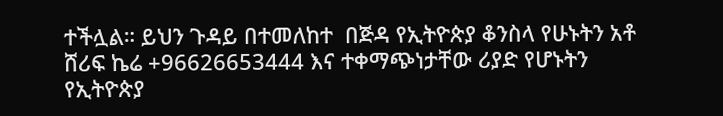ተችሏል። ይህን ጉዳይ በተመለከተ  በጅዳ የኢትዮጵያ ቆንስላ የሁኑትን አቶ ሸሪፍ ኬሬ +96626653444 እና ተቀማጭነታቸው ሪያድ የሆኑትን የኢትዮጵያ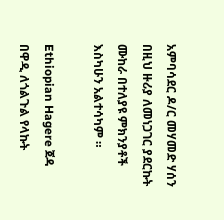አምባሳደር ዶ/ር መሃመድ ሃሰን በዚህ ዙሪያ ለመነጋገር ያደርኩት ሙከራ በተለያዩ ምክንያቶች እስካሁን አልተሳካም ።

Ethiopian Hagere ጀዳ በዋዲ ለጎልጉል የላኩት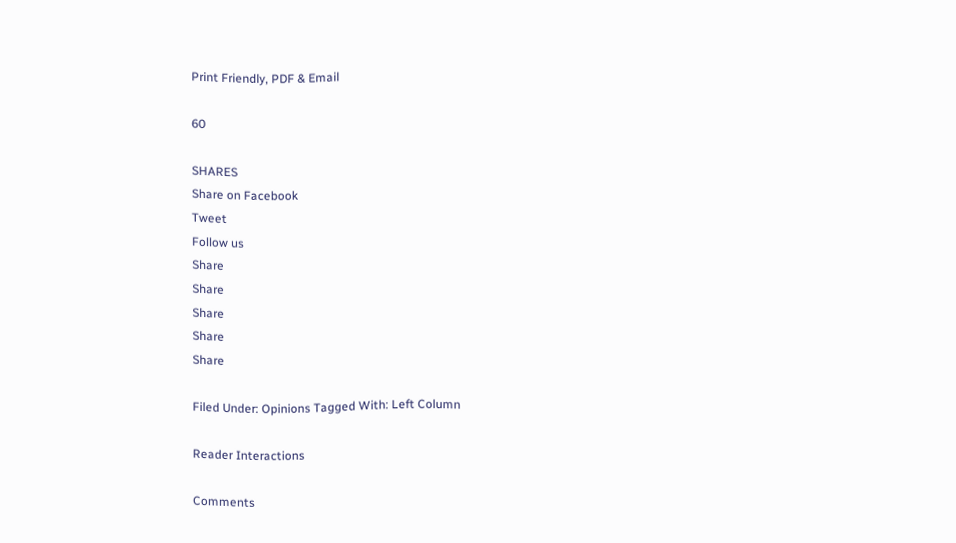Print Friendly, PDF & Email

60

SHARES
Share on Facebook
Tweet
Follow us
Share
Share
Share
Share
Share

Filed Under: Opinions Tagged With: Left Column

Reader Interactions

Comments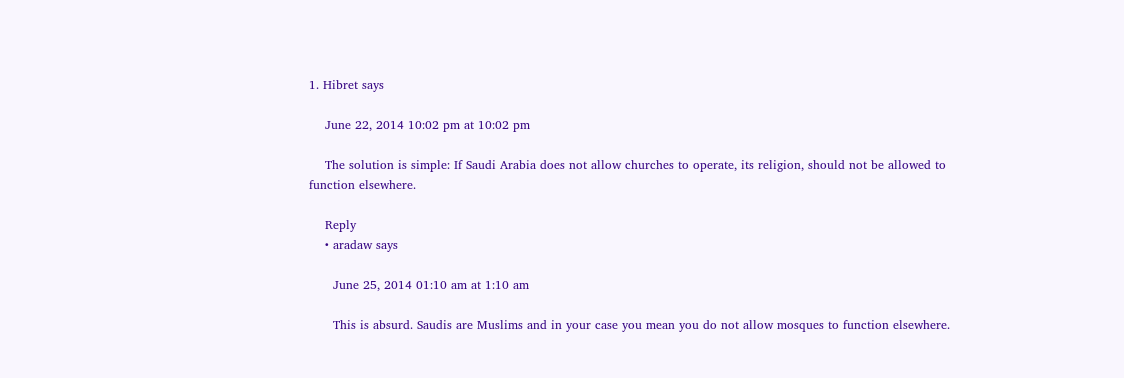1. Hibret says

    June 22, 2014 10:02 pm at 10:02 pm

    The solution is simple: If Saudi Arabia does not allow churches to operate, its religion, should not be allowed to function elsewhere.

    Reply
    • aradaw says

      June 25, 2014 01:10 am at 1:10 am

      This is absurd. Saudis are Muslims and in your case you mean you do not allow mosques to function elsewhere.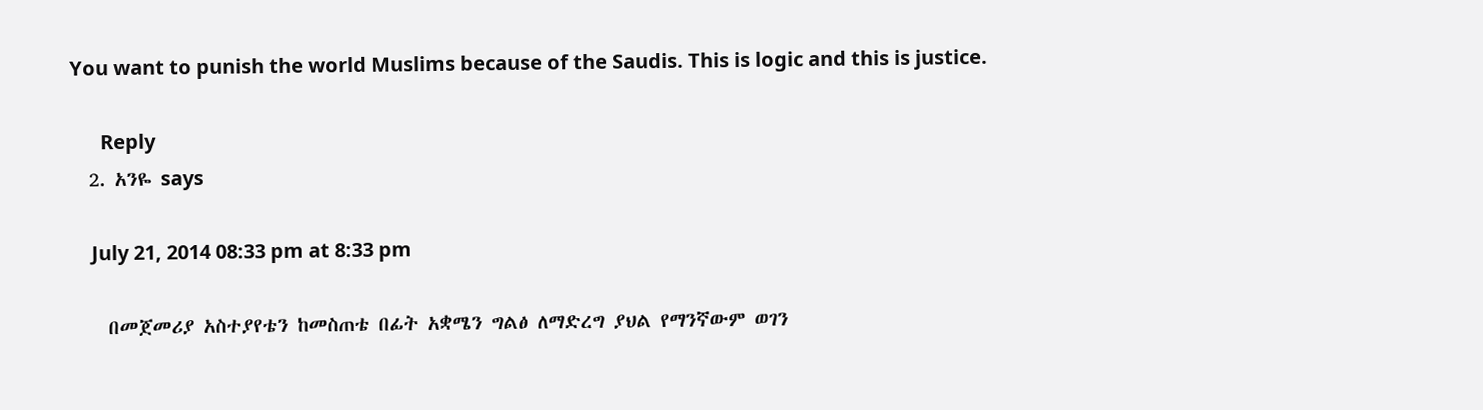You want to punish the world Muslims because of the Saudis. This is logic and this is justice.

      Reply
  2. አንዬ says

    July 21, 2014 08:33 pm at 8:33 pm

    በመጀመሪያ አስተያየቴን ከመስጠቴ በፊት አቋሜን ግልፅ ለማድረግ ያህል የማንኛውም ወገን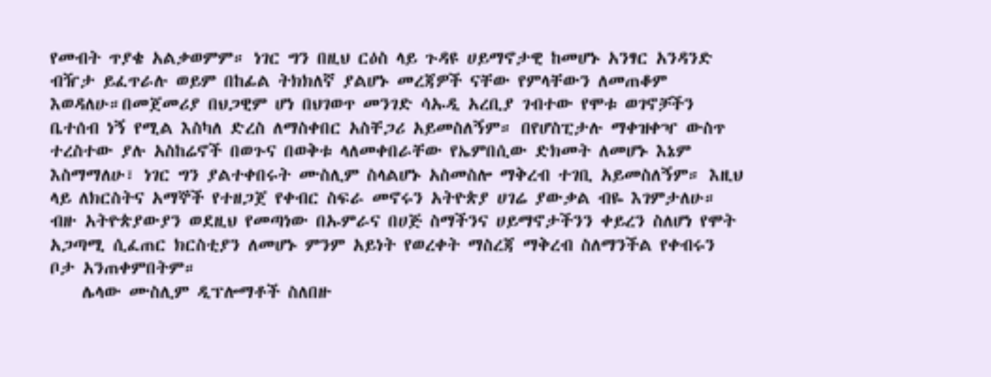የመብት ጥያቄ አልቃወምም። ነገር ግን በዚህ ርዕስ ላይ ጉዳዩ ሀይማኖታዊ ከመሆኑ አንፃር አንዳንድ ብዥታ ይፈጥራሉ ወይም በከፊል ትክክለኛ ያልሆኑ መረጃዎች ናቸው የምላቸውን ለመጠቆም እወዳለሁ።በመጀመሪያ በህጋዊም ሆነ በህገወጥ መንገድ ሳኡዲ አረቢያ ገብተው የሞቱ ወገኖቻችን ቤተሰብ ነኝ የሚል እስካለ ድረስ ለማስቀበር አስቸጋሪ አይመስለኝም። በየሆስፒታሉ ማቀዝቀዣ ውስጥ ተረስተው ያሉ አስከሬኖች በወጉና በወቅቱ ላለመቀበራቸው የኤምበሲው ድክመት ለመሆኑ እኔም እስማማለሁ፣ ነገር ግን ያልተቀበሩት ሙስሊም ስላልሆኑ አስመስሎ ማቅረብ ተገቢ አይመስለኝም። እዚህ ላይ ለክርስትና አማኞች የተዘጋጀ የቀብር ስፍራ መኖሩን አትዮጵያ ሀገሬ ያውቃል ብዬ እገምታለሁ። ብዙ አትዮጵያውያን ወደዚህ የመጣነው በኡምራና በሀጅ ስማችንና ሀይማኖታችንን ቀይረን ስለሆነ የሞት አጋጣሚ ሲፈጠር ክርስቲያን ለመሆኑ ምንም አይነት የወረቀት ማስረጃ ማቅረብ ስለማንችል የቀብሩን ቦታ አንጠቀምበትም።
    ሌላው ሙስሊም ዲፕሎማቶች ስለበዙ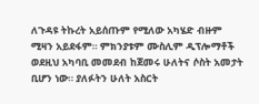ለጉዳዩ ትኩረት አይሰጡም የሚለው አካሄድ ብዙም ሚዛን አይደፋም። ምክንያቱም ሙስሊም ዲፕሎማቶች ወደዚህ አካባቢ መመደብ ከጀመሩ ሁለትና ሶስት አመታት ቢሆን ነው። ያለፉትን ሁለት አስርት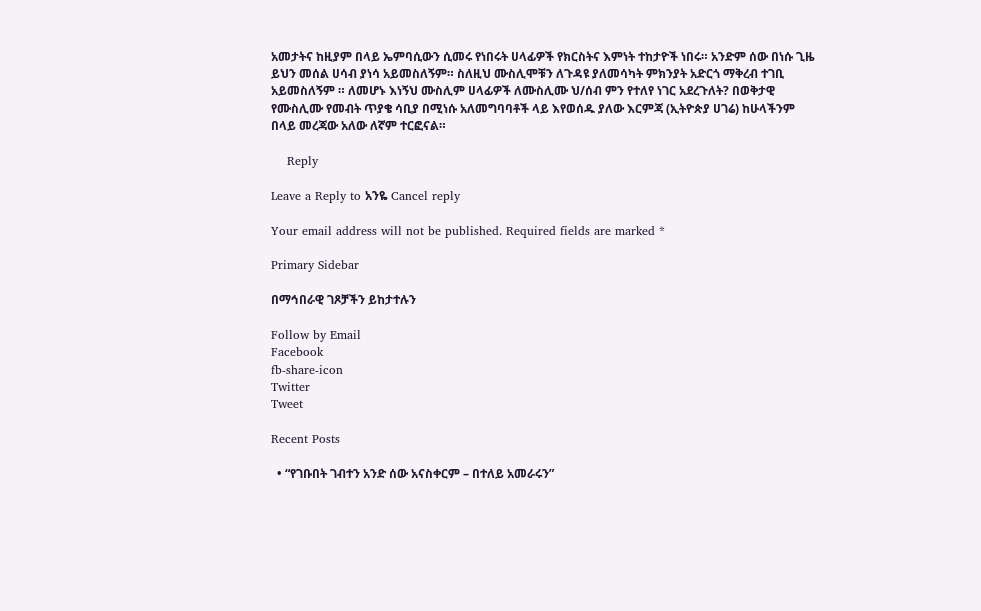አመታትና ከዚያም በላይ ኤምባሲውን ሲመሩ የነበሩት ሀላፊዎች የክርስትና እምነት ተከታዮች ነበሩ። አንድም ሰው በነሱ ጊዜ ይህን መሰል ሀሳብ ያነሳ አይመስለኝም። ስለዚህ ሙስሊሞቹን ለጉዳዩ ያለመሳካት ምክንያት አድርጎ ማቅረብ ተገቢ አይመስለኝም ። ለመሆኑ እነኝህ ሙስሊም ሀላፊዎች ለሙስሊሙ ህ/ሰብ ምን የተለየ ነገር አደረጉለት? በወቅታዊ የሙስሊሙ የመብት ጥያቄ ሳቢያ በሚነሱ አለመግባባቶች ላይ እየወሰዱ ያለው እርምጃ (ኢትዮጵያ ሀገሬ) ከሁላችንም በላይ መረጃው አለው ለኛም ተርፎናል።

    Reply

Leave a Reply to አንዬ Cancel reply

Your email address will not be published. Required fields are marked *

Primary Sidebar

በማኅበራዊ ገጾቻችን ይከታተሉን

Follow by Email
Facebook
fb-share-icon
Twitter
Tweet

Recent Posts

  • “የገቡበት ገብተን አንድ ሰው አናስቀርም – በተለይ አመራሩን”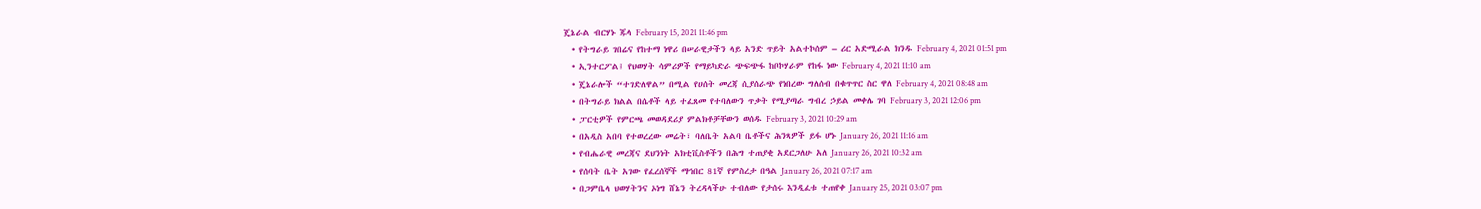ጄኔራል ብርሃኑ ጁላ February 15, 2021 11:46 pm
  • የትግራይ ገበሬና የከተማ ነዋሪ በሠራዊታችን ላይ አንድ ጥይት አልተኮሰም – ሪር አድሚራል ክንዱ February 4, 2021 01:51 pm
  • ኢንተርፖል፤ የህወሃት ሳምሪዎች የማይካድራ ጭፍጭፋ ከቦኮሃራም የከፋ ነው February 4, 2021 11:10 am
  • ጄኔራሎች “ተገድለዋል” በሚል የሀሰት መረጃ ሲያሰራጭ የነበረው ግለሰብ በቁጥጥር ስር ዋለ February 4, 2021 08:48 am
  • በትግራይ ክልል በሴቶች ላይ ተፈጸመ የተባለውን ጥቃት የሚያጣራ ግብረ ኃይል መቀሌ ገባ February 3, 2021 12:06 pm
  • ፓርቲዎች የምርጫ መወዳደሪያ ምልክቶቻቸውን ወሰዱ February 3, 2021 10:29 am
  • በአዲስ አበባ የተወረረው መሬት፣ ባለቤት አልባ ቤቶችና ሕንጻዎች ይፋ ሆኑ January 26, 2021 11:16 am
  • የብሔራዊ መረጃና ደህንነት አክቲቪስቶችን በሕግ ተጠያቂ አደርጋለሁ አለ January 26, 2021 10:32 am
  • የሰባት ቤት አገው የፈረሰኞች ማኅበር 81ኛ የምስረታ በዓል January 26, 2021 07:17 am
  • በጋምቤላ ህወሃትንና ኦነግ ሸኔን ትረዳላችሁ ተብለው የታሰሩ እንዲፈቱ ተጠየቀ January 25, 2021 03:07 pm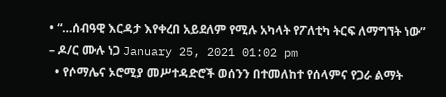• “…ሰብዓዊ እርዳታ እየቀረበ አይደለም የሚሉ አካላት የፖለቲካ ትርፍ ለማግኘት ነው” – ዶ/ር ሙሉ ነጋ January 25, 2021 01:02 pm
  • የሶማሌና ኦሮሚያ መሥተዳድሮች ወሰንን በተመለከተ የሰላምና የጋራ ልማት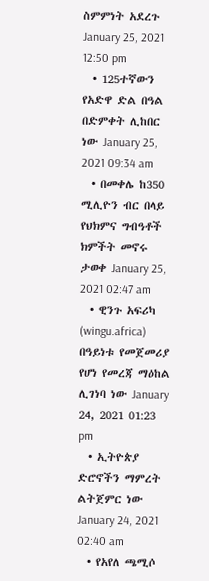ስምምነት አደረጉ January 25, 2021 12:50 pm
  • 125ተኛውን የአድዋ ድል በዓል በድምቀት ሊከበር ነው January 25, 2021 09:34 am
  • በመቀሌ ከ350 ሚሊዮን ብር በላይ የህክምና ግብዓቶች ክምችት መኖሩ ታወቀ January 25, 2021 02:47 am
  • ዊንጉ አፍሪካ (wingu.africa) በዓይነቱ የመጀመሪያ የሆነ የመረጃ ማዕከል ሊገነባ ነው January 24, 2021 01:23 pm
  • ኢትዮጵያ ድሮኖችን ማምረት ልትጀምር ነው January 24, 2021 02:40 am
  • የአየለ ጫሚሶ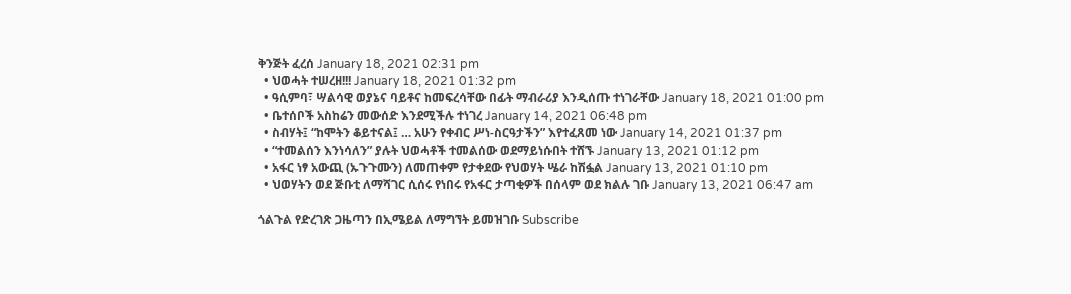ቅንጅት ፈረሰ January 18, 2021 02:31 pm
  • ህወሓት ተሠረዘ!!! January 18, 2021 01:32 pm
  • ዓሲምባ፣ ሣልሳዊ ወያኔና ባይቶና ከመፍረሳቸው በፊት ማብራሪያ እንዲሰጡ ተነገራቸው January 18, 2021 01:00 pm
  • ቤተሰቦች አስከሬን መውሰድ እንደሚችሉ ተነገረ January 14, 2021 06:48 pm
  • ስብሃት፤ “ከሞትን ቆይተናል፤ … አሁን የቀብር ሥነ-ስርዓታችን” እየተፈጸመ ነው January 14, 2021 01:37 pm
  • “ተመልሰን እንነሳለን” ያሉት ህወሓቶች ተመልሰው ወደማይነሱበት ተሸኙ January 13, 2021 01:12 pm
  • አፋር ነፃ አውጪ (ኡጉጉሙን) ለመጠቀም የታቀደው የህወሃት ሤራ ከሽፏል January 13, 2021 01:10 pm
  • ህወሃትን ወደ ጅቡቲ ለማሻገር ሲሰሩ የነበሩ የአፋር ታጣቂዎች በሰላም ወደ ክልሉ ገቡ January 13, 2021 06:47 am

ጎልጉል የድረገጽ ጋዜጣን በኢሜይል ለማግኘት ይመዝገቡ Subscribe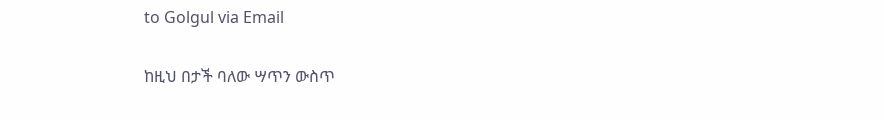to Golgul via Email

ከዚህ በታች ባለው ሣጥን ውስጥ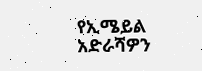የኢሜይል አድራሻዎን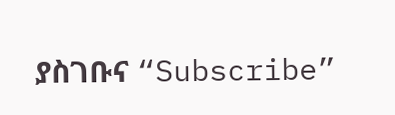ያስገቡና “Subscribe”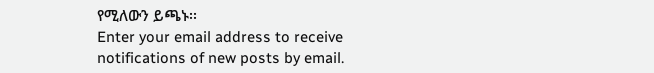የሚለውን ይጫኑ፡፡
Enter your email address to receive notifications of new posts by email.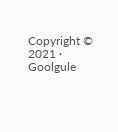Copyright © 2021 · Goolgule